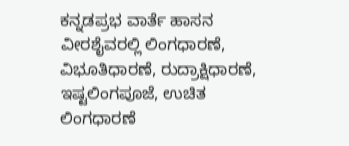ಕನ್ನಡಪ್ರಭ ವಾರ್ತೆ ಹಾಸನ
ವೀರಶೈವರಲ್ಲಿ ಲಿಂಗಧಾರಣೆ, ವಿಭೂತಿಧಾರಣೆ, ರುದ್ರಾಕ್ಷಿಧಾರಣೆ, ಇಷ್ಟಲಿಂಗಪೂಜೆ, ಉಚಿತ ಲಿಂಗಧಾರಣೆ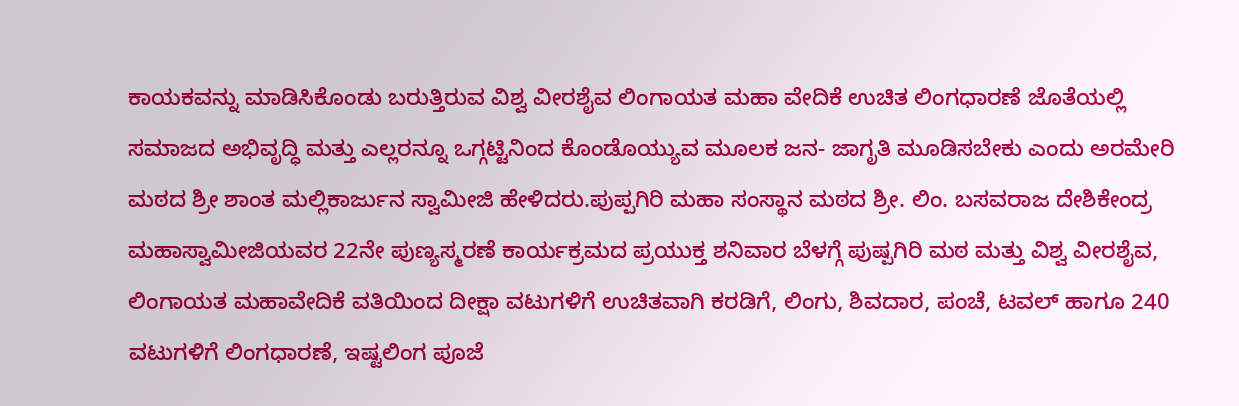ಕಾಯಕವನ್ನು ಮಾಡಿಸಿಕೊಂಡು ಬರುತ್ತಿರುವ ವಿಶ್ವ ವೀರಶೈವ ಲಿಂಗಾಯತ ಮಹಾ ವೇದಿಕೆ ಉಚಿತ ಲಿಂಗಧಾರಣೆ ಜೊತೆಯಲ್ಲಿ ಸಮಾಜದ ಅಭಿವೃದ್ಧಿ ಮತ್ತು ಎಲ್ಲರನ್ನೂ ಒಗ್ಗಟ್ಟಿನಿಂದ ಕೊಂಡೊಯ್ಯುವ ಮೂಲಕ ಜನ- ಜಾಗೃತಿ ಮೂಡಿಸಬೇಕು ಎಂದು ಅರಮೇರಿ ಮಠದ ಶ್ರೀ ಶಾಂತ ಮಲ್ಲಿಕಾರ್ಜುನ ಸ್ವಾಮೀಜಿ ಹೇಳಿದರು.ಪುಪ್ಪಗಿರಿ ಮಹಾ ಸಂಸ್ಥಾನ ಮಠದ ಶ್ರೀ. ಲಿಂ. ಬಸವರಾಜ ದೇಶಿಕೇಂದ್ರ ಮಹಾಸ್ವಾಮೀಜಿಯವರ 22ನೇ ಪುಣ್ಯಸ್ಮರಣೆ ಕಾರ್ಯಕ್ರಮದ ಪ್ರಯುಕ್ತ ಶನಿವಾರ ಬೆಳಗ್ಗೆ ಪುಷ್ಪಗಿರಿ ಮಠ ಮತ್ತು ವಿಶ್ವ ವೀರಶೈವ, ಲಿಂಗಾಯತ ಮಹಾವೇದಿಕೆ ವತಿಯಿಂದ ದೀಕ್ಷಾ ವಟುಗಳಿಗೆ ಉಚಿತವಾಗಿ ಕರಡಿಗೆ, ಲಿಂಗು, ಶಿವದಾರ, ಪಂಚೆ, ಟವಲ್ ಹಾಗೂ 240 ವಟುಗಳಿಗೆ ಲಿಂಗಧಾರಣೆ, ಇಷ್ಟಲಿಂಗ ಪೂಜೆ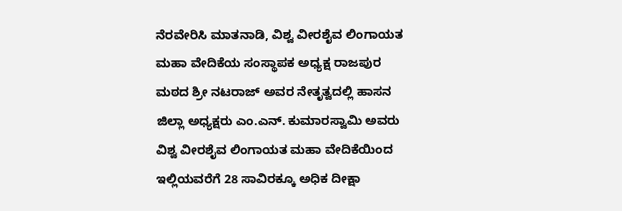ನೆರವೇರಿಸಿ ಮಾತನಾಡಿ, ವಿಶ್ವ ವೀರಶೈವ ಲಿಂಗಾಯತ ಮಹಾ ವೇದಿಕೆಯ ಸಂಸ್ಥಾಪಕ ಅಧ್ಯಕ್ಷ ರಾಜಪುರ ಮಠದ ಶ್ರೀ ನಟರಾಜ್ ಅವರ ನೇತೃತ್ವದಲ್ಲಿ ಹಾಸನ ಜಿಲ್ಲಾ ಅಧ್ಯಕ್ಷರು ಎಂ.ಎನ್. ಕುಮಾರಸ್ವಾಮಿ ಅವರು ವಿಶ್ವ ವೀರಶೈವ ಲಿಂಗಾಯತ ಮಹಾ ವೇದಿಕೆಯಿಂದ ಇಲ್ಲಿಯವರೆಗೆ 28 ಸಾವಿರಕ್ಕೂ ಅಧಿಕ ದೀಕ್ಷಾ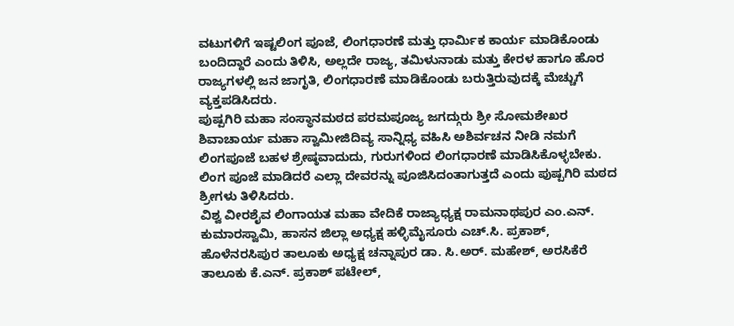ವಟುಗಳಿಗೆ ಇಷ್ಟಲಿಂಗ ಪೂಜೆ, ಲಿಂಗಧಾರಣೆ ಮತ್ತು ಧಾರ್ಮಿಕ ಕಾರ್ಯ ಮಾಡಿಕೊಂಡು ಬಂದಿದ್ದಾರೆ ಎಂದು ತಿಳಿಸಿ, ಅಲ್ಲದೇ ರಾಜ್ಯ, ತಮಿಳುನಾಡು ಮತ್ತು ಕೇರಳ ಹಾಗೂ ಹೊರ ರಾಜ್ಯಗಳಲ್ಲಿ ಜನ ಜಾಗೃತಿ, ಲಿಂಗಧಾರಣೆ ಮಾಡಿಕೊಂಡು ಬರುತ್ತಿರುವುದಕ್ಕೆ ಮೆಚ್ಚುಗೆ ವ್ಯಕ್ತಪಡಿಸಿದರು.
ಪುಷ್ಪಗಿರಿ ಮಹಾ ಸಂಸ್ಥಾನಮಠದ ಪರಮಪೂಜ್ಯ ಜಗದ್ಗುರು ಶ್ರೀ ಸೋಮಶೇಖರ ಶಿವಾಚಾರ್ಯ ಮಹಾ ಸ್ವಾಮೀಜಿದಿವ್ಯ ಸಾನ್ನಿಧ್ಯ ವಹಿಸಿ ಅಶಿರ್ವಚನ ನೀಡಿ ನಮಗೆ ಲಿಂಗಪೂಜೆ ಬಹಳ ಶ್ರೇಷ್ಠವಾದುದು, ಗುರುಗಳಿಂದ ಲಿಂಗಧಾರಣೆ ಮಾಡಿಸಿಕೊಳ್ಳಬೇಕು. ಲಿಂಗ ಪೂಜೆ ಮಾಡಿದರೆ ಎಲ್ಲಾ ದೇವರನ್ನು ಪೂಜಿಸಿದಂತಾಗುತ್ತದೆ ಎಂದು ಪುಷ್ಪಗಿರಿ ಮಠದ ಶ್ರೀಗಳು ತಿಳಿಸಿದರು.
ವಿಶ್ವ ವೀರಶೈವ ಲಿಂಗಾಯತ ಮಹಾ ವೇದಿಕೆ ರಾಜ್ಯಾಧ್ಯಕ್ಷ ರಾಮನಾಥಪುರ ಎಂ.ಎನ್. ಕುಮಾರಸ್ವಾಮಿ, ಹಾಸನ ಜಿಲ್ಲಾ ಅಧ್ಯಕ್ಷ ಹಳ್ಳಿಮೈಸೂರು ಎಚ್.ಸಿ. ಪ್ರಕಾಶ್, ಹೊಳೆನರಸಿಪುರ ತಾಲೂಕು ಅಧ್ಯಕ್ಷ ಚನ್ನಾಪುರ ಡಾ. ಸಿ.ಅರ್. ಮಹೇಶ್, ಅರಸಿಕೆರೆ ತಾಲೂಕು ಕೆ.ಎನ್. ಪ್ರಕಾಶ್ ಪಟೇಲ್,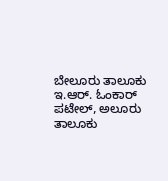ಬೇಲೂರು ತಾಲೂಕು ಇ.ಆರ್. ಓಂಕಾರ್ ಪಟೇಲ್, ಅಲೂರು ತಾಲೂಕು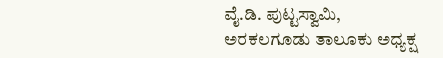ವೈ.ಡಿ. ಪುಟ್ಟಸ್ವಾಮಿ,
ಅರಕಲಗೂಡು ತಾಲೂಕು ಅಧ್ಯಕ್ಷ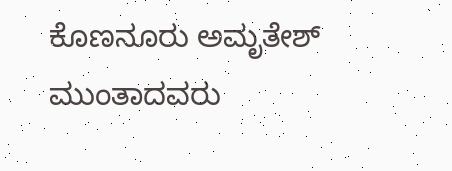ಕೊಣನೂರು ಅಮೃತೇಶ್ ಮುಂತಾದವರು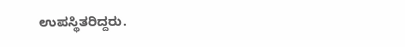ಉಪಸ್ಥಿತರಿದ್ದರು.